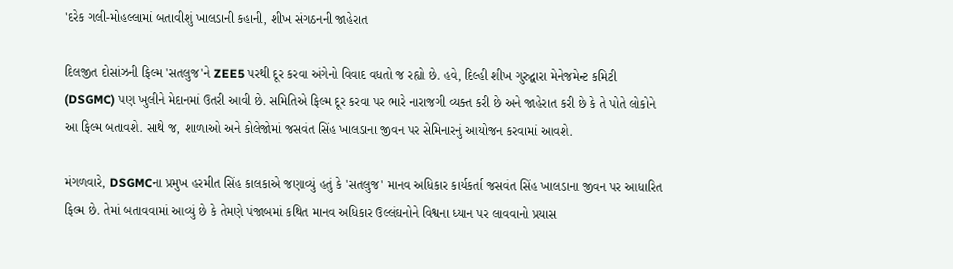'દરેક ગલી-મોહલ્લામાં બતાવીશું ખાલડાની કહાની, શીખ સંગઠનની જાહેરાત

દિલજીત દોસાંઝની ફિલ્મ 'સતલુજ'ને ZEE5 પરથી દૂર કરવા અંગેનો વિવાદ વધતો જ રહ્યો છે. હવે, દિલ્હી શીખ ગુરુદ્વારા મેનેજમેન્ટ કમિટી (DSGMC) પણ ખુલીને મેદાનમાં ઉતરી આવી છે. સમિતિએ ફિલ્મ દૂર કરવા પર ભારે નારાજગી વ્યક્ત કરી છે અને જાહેરાત કરી છે કે તે પોતે લોકોને આ ફિલ્મ બતાવશે. સાથે જ, શાળાઓ અને કોલેજોમાં જસવંત સિંહ ખાલડાના જીવન પર સેમિનારનું આયોજન કરવામાં આવશે.

મંગળવારે, DSGMCના પ્રમુખ હરમીત સિંહ કાલકાએ જણાવ્યું હતું કે 'સતલુજ' માનવ અધિકાર કાર્યકર્તા જસવંત સિંહ ખાલડાના જીવન પર આધારિત ફિલ્મ છે. તેમાં બતાવવામાં આવ્યું છે કે તેમણે પંજાબમાં કથિત માનવ અધિકાર ઉલ્લંઘનોને વિશ્વના ધ્યાન પર લાવવાનો પ્રયાસ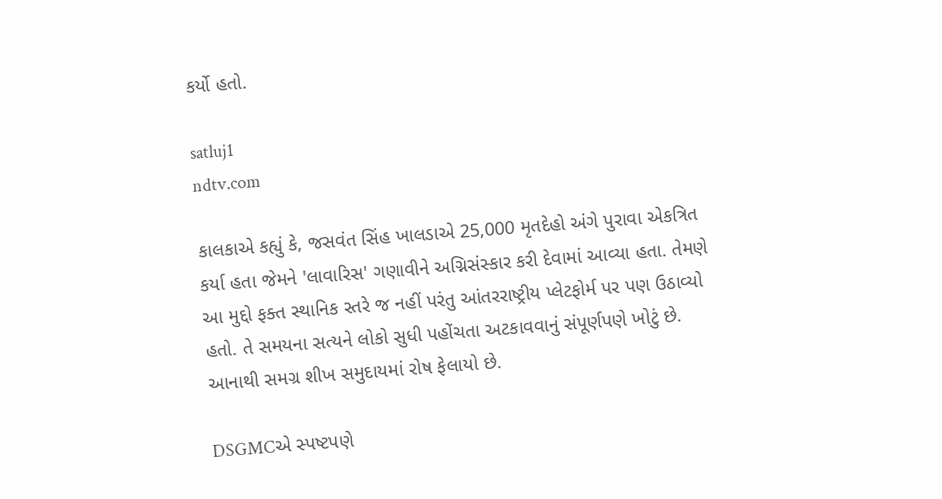કર્યો હતો.

satluj1
ndtv.com

કાલકાએ કહ્યું કે, જસવંત સિંહ ખાલડાએ 25,000 મૃતદેહો અંગે પુરાવા એકત્રિત કર્યા હતા જેમને 'લાવારિસ' ગણાવીને અગ્નિસંસ્કાર કરી દેવામાં આવ્યા હતા. તેમણે આ મુદ્દો ફક્ત સ્થાનિક સ્તરે જ નહીં પરંતુ આંતરરાષ્ટ્રીય પ્લેટફોર્મ પર પણ ઉઠાવ્યો હતો. તે સમયના સત્યને લોકો સુધી પહોંચતા અટકાવવાનું સંપૂર્ણપણે ખોટું છે. આનાથી સમગ્ર શીખ સમુદાયમાં રોષ ફેલાયો છે.

DSGMCએ સ્પષ્ટપણે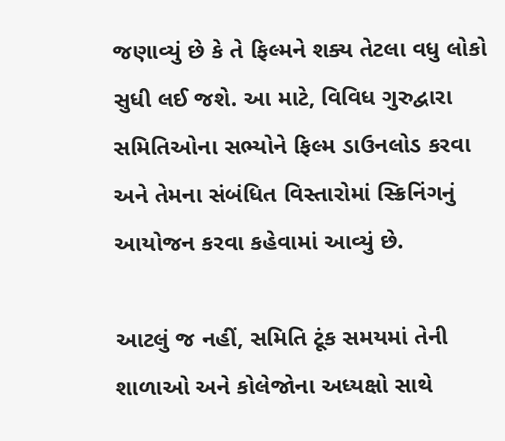જણાવ્યું છે કે તે ફિલ્મને શક્ય તેટલા વધુ લોકો સુધી લઈ જશે. આ માટે, વિવિધ ગુરુદ્વારા સમિતિઓના સભ્યોને ફિલ્મ ડાઉનલોડ કરવા અને તેમના સંબંધિત વિસ્તારોમાં સ્ક્રિનિંગનું આયોજન કરવા કહેવામાં આવ્યું છે.

આટલું જ નહીં, સમિતિ ટૂંક સમયમાં તેની શાળાઓ અને કોલેજોના અધ્યક્ષો સાથે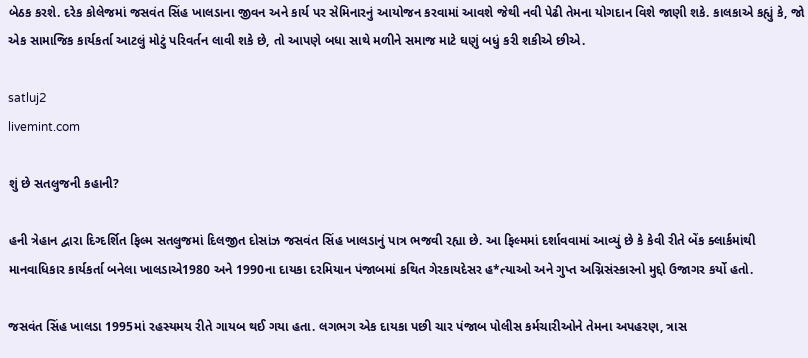બેઠક કરશે. દરેક કોલેજમાં જસવંત સિંહ ખાલડાના જીવન અને કાર્ય પર સેમિનારનું આયોજન કરવામાં આવશે જેથી નવી પેઢી તેમના યોગદાન વિશે જાણી શકે. કાલકાએ કહ્યું કે, જો એક સામાજિક કાર્યકર્તા આટલું મોટું પરિવર્તન લાવી શકે છે, તો આપણે બધા સાથે મળીને સમાજ માટે ઘણું બધું કરી શકીએ છીએ.

satluj2
livemint.com

શું છે સતલુજની કહાની?

હની ત્રેહાન દ્વારા દિગ્દર્શિત ફિલ્મ સતલુજમાં દિલજીત દોસાંઝ જસવંત સિંહ ખાલડાનું પાત્ર ભજવી રહ્યા છે. આ ફિલ્મમાં દર્શાવવામાં આવ્યું છે કે કેવી રીતે બેંક ક્લાર્કમાંથી માનવાધિકાર કાર્યકર્તા બનેલા ખાલડાએ1980 અને 1990ના દાયકા દરમિયાન પંજાબમાં કથિત ગેરકાયદેસર હ*ત્યાઓ અને ગુપ્ત અગ્નિસંસ્કારનો મુદ્દો ઉજાગર કર્યો હતો.

જસવંત સિંહ ખાલડા 1995માં રહસ્યમય રીતે ગાયબ થઈ ગયા હતા. લગભગ એક દાયકા પછી ચાર પંજાબ પોલીસ કર્મચારીઓને તેમના અપહરણ, ત્રાસ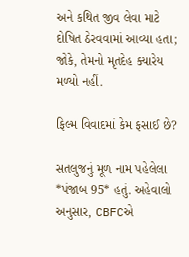અને કથિત જીવ લેવા માટે દોષિત ઠેરવવામાં આવ્યા હતા; જોકે, તેમનો મૃતદેહ ક્યારેય મળ્યો નહીં.

ફિલ્મ વિવાદમાં કેમ ફસાઈ છે?

સતલુજનું મૂળ નામ પહેલેલા *પંજાબ 95* હતું. અહેવાલો અનુસાર, CBFCએ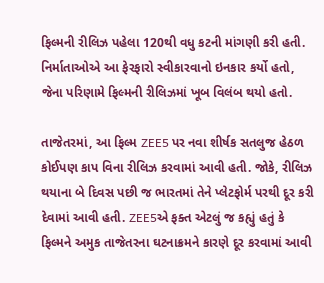ફિલ્મની રીલિઝ પહેલા 120થી વધુ કટની માંગણી કરી હતી. નિર્માતાઓએ આ ફેરફારો સ્વીકારવાનો ઇનકાર કર્યો હતો, જેના પરિણામે ફિલ્મની રીલિઝમાં ખૂબ વિલંબ થયો હતો.

તાજેતરમાં, આ ફિલ્મ ZEE5 પર નવા શીર્ષક સતલુજ હેઠળ કોઈપણ કાપ વિના રીલિઝ કરવામાં આવી હતી. જોકે, રીલિઝ થયાના બે દિવસ પછી જ ભારતમાં તેને પ્લેટફોર્મ પરથી દૂર કરી દેવામાં આવી હતી. ZEE5એ ફક્ત એટલું જ કહ્યું હતું કે ફિલ્મને અમુક તાજેતરના ઘટનાક્રમને કારણે દૂર કરવામાં આવી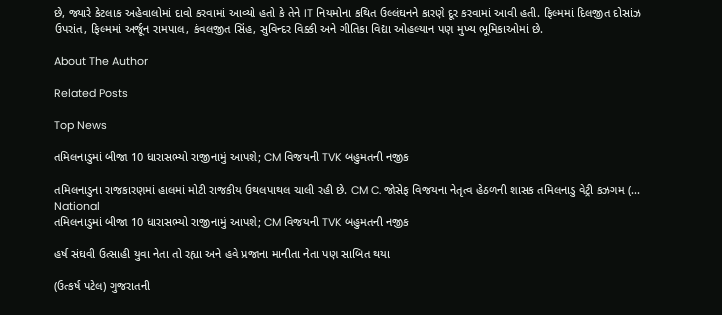છે, જ્યારે કેટલાક અહેવાલોમાં દાવો કરવામાં આવ્યો હતો કે તેને IT નિયમોના કથિત ઉલ્લંઘનને કારણે દૂર કરવામાં આવી હતી. ફિલ્મમાં દિલજીત દોસાંઝ ઉપરાંત, ફિલ્મમાં અર્જૂન રામપાલ, કંવલજીત સિંહ, સુવિન્દર વિક્કી અને ગીતિકા વિદ્યા ઓહલ્યાન પણ મુખ્ય ભૂમિકાઓમાં છે.

About The Author

Related Posts

Top News

તમિલનાડુમાં બીજા 10 ધારાસભ્યો રાજીનામું આપશે; CM વિજયની TVK બહુમતની નજીક

તમિલનાડુના રાજકારણમાં હાલમાં મોટી રાજકીય ઉથલપાથલ ચાલી રહી છે. CM C. જોસેફ વિજયના નેતૃત્વ હેઠળની શાસક તમિલનાડુ વેટ્રી કઝગમ (...
National
તમિલનાડુમાં બીજા 10 ધારાસભ્યો રાજીનામું આપશે; CM વિજયની TVK બહુમતની નજીક

હર્ષ સંઘવી ઉત્સાહી યુવા નેતા તો રહ્યા અને હવે પ્રજાના માનીતા નેતા પણ સાબિત થયા

(ઉત્કર્ષ પટેલ) ગુજરાતની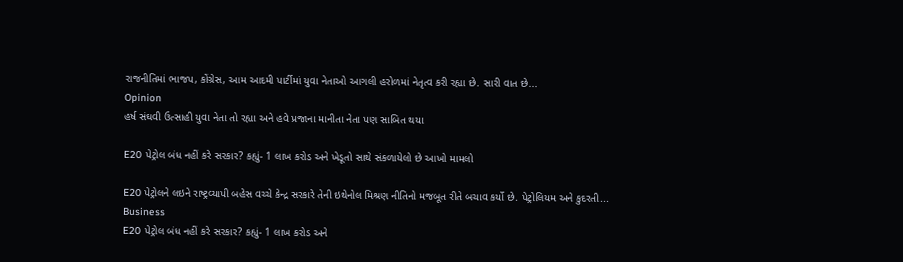રાજનીતિમાં ભાજપ, કોંગ્રેસ, આમ આદમી પાર્ટીમાં યુવા નેતાઓ આગલી હરોળમાં નેતૃત્વ કરી રહ્યા છે. સારી વાત છે...
Opinion
હર્ષ સંઘવી ઉત્સાહી યુવા નેતા તો રહ્યા અને હવે પ્રજાના માનીતા નેતા પણ સાબિત થયા

E20 પેટ્રોલ બંધ નહીં કરે સરકાર? કહ્યું- 1 લાખ કરોડ અને ખેડૂતો સાથે સંકળાયેલો છે આખો મામલો

E20 પેટ્રોલને લઇને રાષ્ટ્રવ્યાપી બહેસ વચ્ચે કેન્દ્ર સરકારે તેની ઇથેનોલ મિશ્રણ નીતિનો મજબૂત રીતે બચાવ કર્યો છે. પેટ્રોલિયમ અને કુદરતી...
Business
E20 પેટ્રોલ બંધ નહીં કરે સરકાર? કહ્યું- 1 લાખ કરોડ અને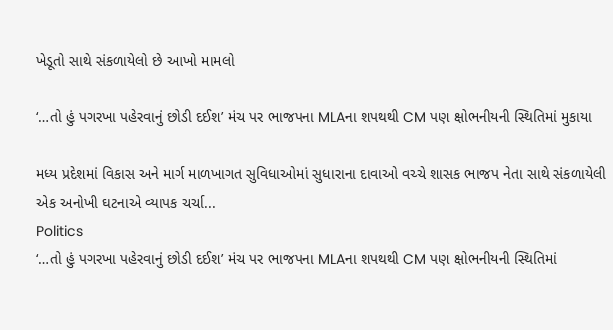ખેડૂતો સાથે સંકળાયેલો છે આખો મામલો

‘…તો હું પગરખા પહેરવાનું છોડી દઈશ’ મંચ પર ભાજપના MLAના શપથથી CM પણ ક્ષોભનીયની સ્થિતિમાં મુકાયા

મધ્ય પ્રદેશમાં વિકાસ અને માર્ગ માળખાગત સુવિધાઓમાં સુધારાના દાવાઓ વચ્ચે શાસક ભાજપ નેતા સાથે સંકળાયેલી એક અનોખી ઘટનાએ વ્યાપક ચર્ચા...
Politics
‘…તો હું પગરખા પહેરવાનું છોડી દઈશ’ મંચ પર ભાજપના MLAના શપથથી CM પણ ક્ષોભનીયની સ્થિતિમાં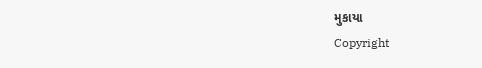મુકાયા
Copyright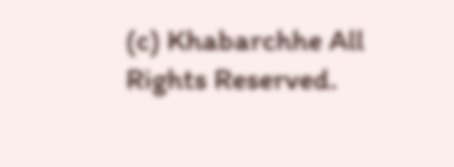(c) Khabarchhe All Rights Reserved.